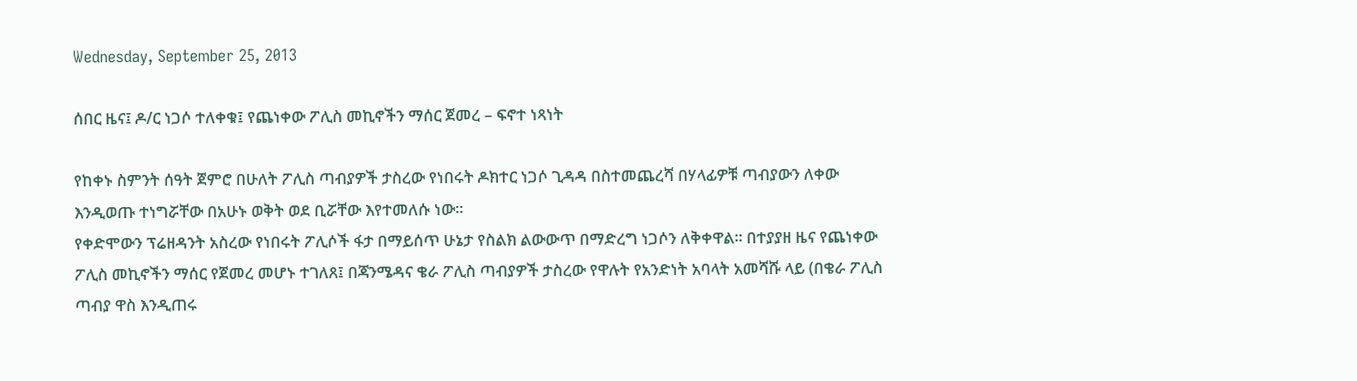Wednesday, September 25, 2013

ሰበር ዜና፤ ዶ/ር ነጋሶ ተለቀቁ፤ የጨነቀው ፖሊስ መኪኖችን ማሰር ጀመረ – ፍኖተ ነጻነት

የከቀኑ ስምንት ሰዓት ጀምሮ በሁለት ፖሊስ ጣብያዎች ታስረው የነበሩት ዶክተር ነጋሶ ጊዳዳ በስተመጨረሻ በሃላፊዎቹ ጣብያውን ለቀው እንዲወጡ ተነግሯቸው በአሁኑ ወቅት ወደ ቢሯቸው እየተመለሱ ነው፡፡
የቀድሞውን ፕሬዘዳንት አስረው የነበሩት ፖሊሶች ፋታ በማይሰጥ ሁኔታ የስልክ ልውውጥ በማድረግ ነጋሶን ለቅቀዋል፡፡ በተያያዘ ዜና የጨነቀው ፖሊስ መኪኖችን ማሰር የጀመረ መሆኑ ተገለጸ፤ በጃንሜዳና ቄራ ፖሊስ ጣብያዎች ታስረው የዋሉት የአንድነት አባላት አመሻሹ ላይ (በቄራ ፖሊስ ጣብያ ዋስ እንዲጠሩ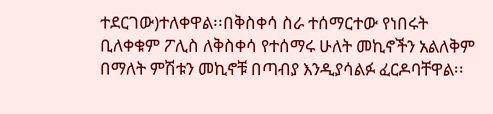ተደርገው)ተለቀዋል፡፡በቅስቀሳ ስራ ተሰማርተው የነበሩት ቢለቀቁም ፖሊስ ለቅስቀሳ የተሰማሩ ሁለት መኪኖችን አልለቅም በማለት ምሽቱን መኪኖቹ በጣብያ እንዲያሳልፉ ፈርዶባቸዋል፡፡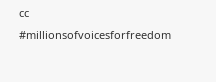cc
#millionsofvoicesforfreedom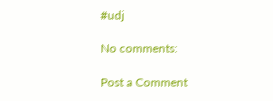#udj

No comments:

Post a Comment